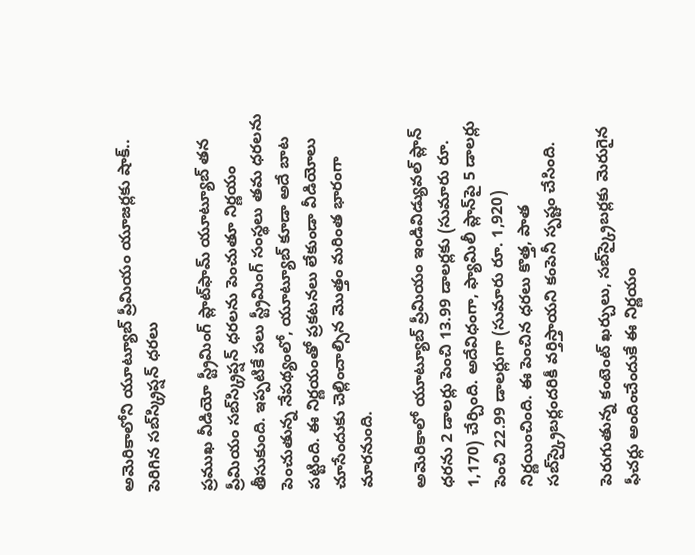అమెరికాలోని యూట్యూబ్ ప్రీమియం యూజర్లకు షాక్.. పెరిగిన సబ్‌స్క్రిప్షన్ ధరలు

ప్రముఖ వీడియో స్ట్రీమింగ్ ప్లాట్‌ఫామ్ యూట్యూబ్ తన ప్రీమియం సబ్‌స్క్రిప్షన్ ధరలను పెంచుతూ నిర్ణయం తీసుకుంది. ఇప్పటికే పలు స్ట్రీమింగ్ సంస్థలు తమ ధరలను పెంచుతున్న నేపథ్యంలో, యూట్యూబ్ కూడా అదే బాట పట్టింది. ఈ నిర్ణయంతో ప్రకటనలు లేకుండా వీడియోలు చూసేందుకు చెల్లించాల్సిన మొత్తం మరింత భారంగా మారనుంది.

అమెరికాలో యూట్యూబ్ ప్రీమియం ఇండివిడ్యువల్ ప్లాన్ ధరను 2 డాలర్లు పెంచి 13.99 డాలర్లకు (సుమారు రూ. 1,170) చేర్చింది. అదేవిధంగా, ఫ్యామిలీ ప్లాన్‌పై 5 డాలర్లు పెంచి 22.99 డాలర్లుగా (సుమారు రూ. 1,920) నిర్ణయించింది. ఈ పెంచిన ధరలు కొత్త, పాత సబ్‌స్క్రైబర్లందరికీ వర్తిస్తాయని కంపెనీ స్పష్టం చేసింది.

పెరుగుతున్న కంటెంట్ ఖర్చులు, సబ్‌స్క్రైబర్లకు మెరుగైన ఫీచర్లు అందించేందుకే ఈ నిర్ణయం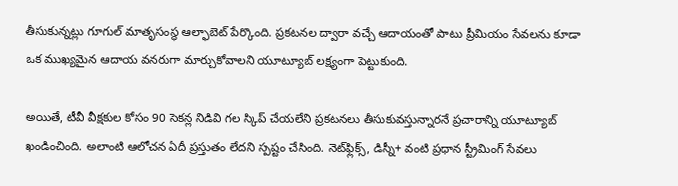తీసుకున్నట్లు గూగుల్ మాతృసంస్థ ఆల్ఫాబెట్ పేర్కొంది. ప్రకటనల ద్వారా వచ్చే ఆదాయంతో పాటు ప్రీమియం సేవలను కూడా ఒక ముఖ్యమైన ఆదాయ వనరుగా మార్చుకోవాలని యూట్యూబ్ లక్ష్యంగా పెట్టుకుంది.

అయితే, టీవీ వీక్షకుల కోసం 90 సెకన్ల నిడివి గల స్కిప్ చేయలేని ప్రకటనలు తీసుకువస్తున్నారనే ప్రచారాన్ని యూట్యూబ్ ఖండించింది. అలాంటి ఆలోచన ఏదీ ప్రస్తుతం లేదని స్పష్టం చేసింది. నెట్‌ఫ్లిక్స్, డిస్నీ+ వంటి ప్రధాన స్ట్రీమింగ్ సేవలు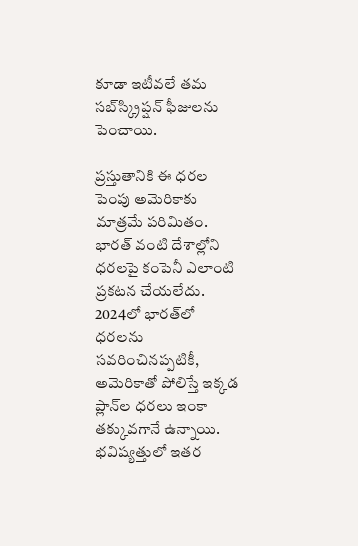కూడా ఇటీవలే తమ సబ్‌స్క్రిప్షన్ ఫీజులను పెంచాయి.

ప్రస్తుతానికి ఈ ధరల పెంపు అమెరికాకు మాత్రమే పరిమితం. భారత్ వంటి దేశాల్లోని ధరలపై కంపెనీ ఎలాంటి ప్రకటన చేయలేదు. 2024లో భారత్‌లో ధరలను సవరించినప్పటికీ, అమెరికాతో పోలిస్తే ఇక్కడ ప్లాన్‌ల ధరలు ఇంకా తక్కువగానే ఉన్నాయి. భవిష్యత్తులో ఇతర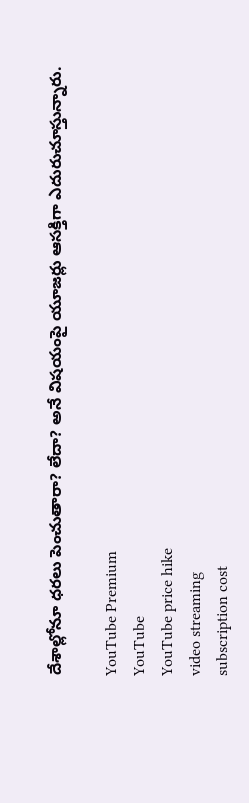దేశాల్లోనూ ధరలు పెంచుతారా? లేదా? అనే విషయంపై యూజర్లు ఆసక్తిగా ఎదురుచూస్తున్నారు.

YouTube Premium
YouTube
YouTube price hike
video streaming
subscription cost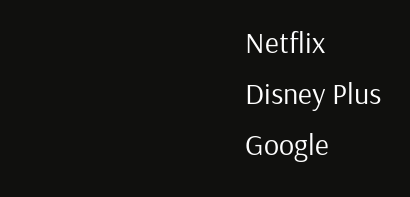Netflix
Disney Plus
Google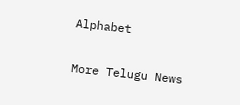Alphabet

More Telugu News